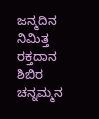ಜನ್ಮದಿನ ನಿಮಿತ್ತ ರಕ್ತದಾನ ಶಿಬಿರ
ಚನ್ನಮ್ಮನ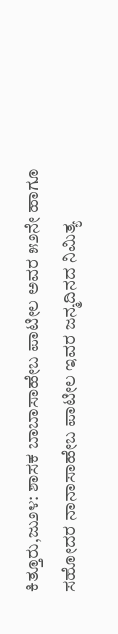ಕಿತ್ತೂರು,ಜು೨೪: ಶಾಸಕ ಬಾಬಾಸಾಹೇಬ ಪಾಟೀಲ ಅವರ ೫೨ನೇ ಹಾಗೂ ಸಹೋದರ ನಾನಾಸಾಹೇಬ ಪಾಟೀಲ ಇವರ ಜನ್ಮದಿನದ ನಿಮಿತ್ಯ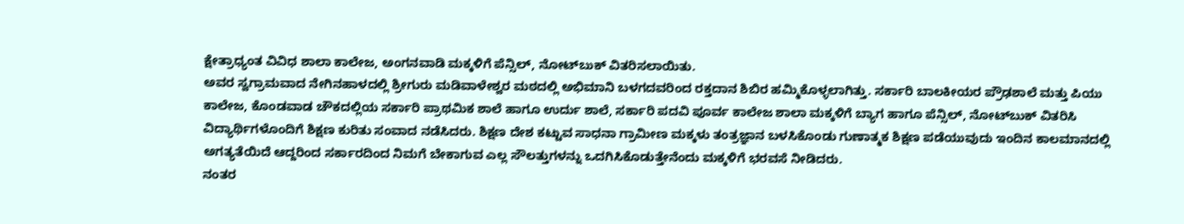ಕ್ಷೇತ್ರಾಧ್ಯಂತ ವಿವಿಧ ಶಾಲಾ ಕಾಲೇಜ, ಅಂಗನವಾಡಿ ಮಕ್ಕಳಿಗೆ ಪೆನ್ಸಿಲ್, ನೋಟ್‌ಬುಕ್ ವಿತರಿಸಲಾಯಿತು.
ಅವರ ಸ್ವಗ್ರಾಮವಾದ ನೇಗಿನಹಾಳದಲ್ಲಿ ಶ್ರೀಗುರು ಮಡಿವಾಳೇಶ್ವರ ಮಠದಲ್ಲಿ ಅಭಿಮಾನಿ ಬಳಗದವರಿಂದ ರಕ್ತದಾನ ಶಿಬಿರ ಹಮ್ಮಿಕೊಳ್ಳಲಾಗಿತ್ತು. ಸರ್ಕಾರಿ ಬಾಲಕೀಯರ ಪ್ರೌಢಶಾಲೆ ಮತ್ತು ಪಿಯು ಕಾಲೇಜ, ಕೊಂಡವಾಡ ಚೌಕದಲ್ಲಿಯ ಸರ್ಕಾರಿ ಪ್ರಾಥಮಿಕ ಶಾಲೆ ಹಾಗೂ ಉರ್ದು ಶಾಲೆ, ಸರ್ಕಾರಿ ಪದವಿ ಪೂರ್ವ ಕಾಲೇಜ ಶಾಲಾ ಮಕ್ಕಳಿಗೆ ಬ್ಯಾಗ ಹಾಗೂ ಪೆನ್ಸಿಲ್, ನೋಟ್‌ಬುಕ್ ವಿತರಿಸಿ ವಿದ್ಯಾರ್ಥಿಗಳೊಂದಿಗೆ ಶಿಕ್ಷಣ ಕುರಿತು ಸಂವಾದ ನಡೆಸಿದರು. ಶಿಕ್ಷಣ ದೇಶ ಕಟ್ಟುವ ಸಾಧನಾ ಗ್ರಾಮೀಣ ಮಕ್ಕಳು ತಂತ್ರಜ್ಞಾನ ಬಳಸಿಕೊಂಡು ಗುಣಾತ್ಮಕ ಶಿಕ್ಷಣ ಪಡೆಯುವುದು ಇಂದಿನ ಕಾಲಮಾನದಲ್ಲಿ ಅಗತ್ಯತೆಯಿದೆ ಆದ್ದರಿಂದ ಸರ್ಕಾರದಿಂದ ನಿಮಗೆ ಬೇಕಾಗುವ ಎಲ್ಲ ಸೌಲತ್ತುಗಳನ್ನು ಒದಗಿಸಿಕೊಡುತ್ತೇನೆಂದು ಮಕ್ಕಳಿಗೆ ಭರವಸೆ ನೀಡಿದರು.
ನಂತರ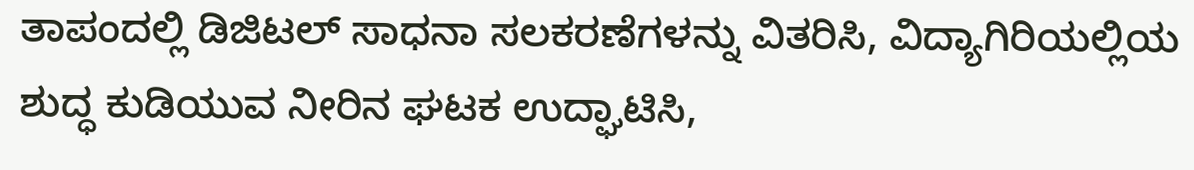ತಾಪಂದಲ್ಲಿ ಡಿಜಿಟಲ್ ಸಾಧನಾ ಸಲಕರಣೆಗಳನ್ನು ವಿತರಿಸಿ, ವಿದ್ಯಾಗಿರಿಯಲ್ಲಿಯ ಶುದ್ಧ ಕುಡಿಯುವ ನೀರಿನ ಘಟಕ ಉದ್ಘಾಟಿಸಿ,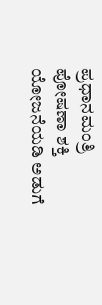ಪ್ರಧಾನಮಂತ್ರಿ ಪೋಷಣಾ ಶಕ್ತಿ ಯೋಜನೆಯಡಿ ಅಡುಗೆ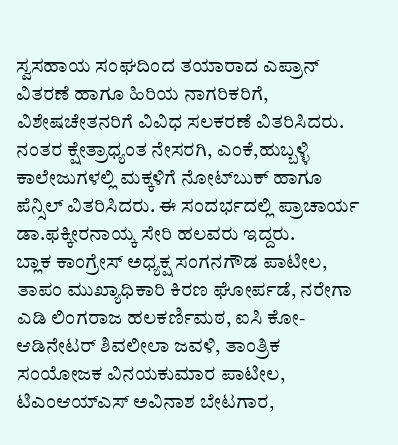ಸ್ವಸಹಾಯ ಸಂಘದಿಂದ ತಯಾರಾದ ಎಪ್ರಾನ್ ವಿತರಣೆ ಹಾಗೂ ಹಿರಿಯ ನಾಗರಿಕರಿಗೆ, ವಿಶೇಷಚೇತನರಿಗೆ ವಿವಿಧ ಸಲಕರಣೆ ವಿತರಿಸಿದರು.
ನಂತರ ಕ್ಷೇತ್ರಾಧ್ಯಂತ ನೇಸರಗಿ, ಎಂಕೆ,ಹುಬ್ಬಳ್ಳಿ ಕಾಲೇಜುಗಳಲ್ಲಿ ಮಕ್ಕಳಿಗೆ ನೋಟ್‌ಬುಕ್ ಹಾಗೂ ಪೆನ್ಸಿಲ್ ವಿತರಿಸಿದರು. ಈ ಸಂದರ್ಭದಲ್ಲಿ ಪ್ರಾಚಾರ್ಯ ಡಾ.ಫಕ್ಕೀರನಾಯ್ಕ ಸೇರಿ ಹಲವರು ಇದ್ದರು.
ಬ್ಲಾಕ ಕಾಂಗ್ರೇಸ್ ಅಧ್ಯಕ್ಷ ಸಂಗನಗೌಡ ಪಾಟೀಲ, ತಾಪಂ ಮುಖ್ಯಾಧಿಕಾರಿ ಕಿರಣ ಘೋರ್ಪಡೆ, ನರೇಗಾ ಎಡಿ ಲಿಂಗರಾಜ ಹಲಕರ್ಣಿಮಠ, ಐಸಿ ಕೋ-ಆಡಿನೇಟರ್ ಶಿವಲೀಲಾ ಜವಳಿ, ತಾಂತ್ರಿಕ ಸಂಯೋಜಕ ವಿನಯಕುಮಾರ ಪಾಟೀಲ, ಟಿಎಂಆಯ್‌ಎಸ್ ಅವಿನಾಶ ಬೇಟಗಾರ,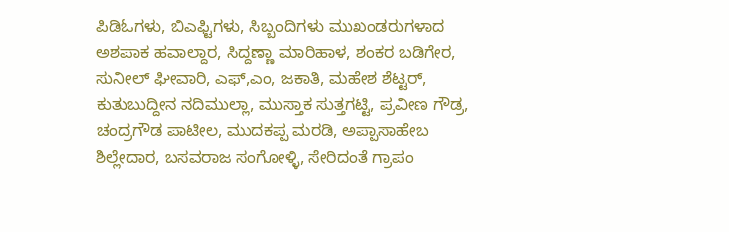ಪಿಡಿಓಗಳು, ಬಿಎಫ್ಟಿಗಳು, ಸಿಬ್ಬಂದಿಗಳು ಮುಖಂಡರುಗಳಾದ ಅಶಪಾಕ ಹವಾಲ್ದಾರ, ಸಿದ್ದಣ್ಣಾ ಮಾರಿಹಾಳ, ಶಂಕರ ಬಡಿಗೇರ, ಸುನೀಲ್ ಘೀವಾರಿ, ಎಫ್,ಎಂ, ಜಕಾತಿ, ಮಹೇಶ ಶೆಟ್ಟರ್, ಕುತುಬುದ್ದೀನ ನದಿಮುಲ್ಲಾ, ಮುಸ್ತಾಕ ಸುತ್ತಗಟ್ಟಿ, ಪ್ರವೀಣ ಗೌಡ್ರ, ಚಂದ್ರಗೌಡ ಪಾಟೀಲ, ಮುದಕಪ್ಪ ಮರಡಿ, ಅಪ್ಪಾಸಾಹೇಬ ಶಿಲ್ಲೇದಾರ, ಬಸವರಾಜ ಸಂಗೋಳ್ಳಿ, ಸೇರಿದಂತೆ ಗ್ರಾಪಂ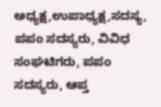ಅಧ್ಯಕ್ಷ,ಉಪಾಧ್ಯಕ್ಷ,ಸದಸ್ಯ, ಪಪಂ ಸದಸ್ಯರು, ವಿವಿಧ ಸಂಘಟಿಗರು, ಪಪಂ ಸದಸ್ಯರು, ಆಪ್ತ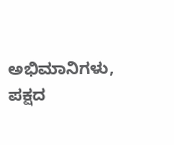ಅಭಿಮಾನಿಗಳು, ಪಕ್ಷದ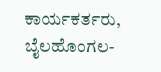ಕಾರ್ಯಕರ್ತರು, ಬೈಲಹೊಂಗಲ-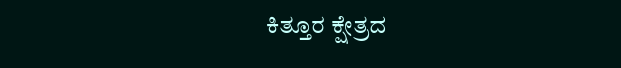ಕಿತ್ತೂರ ಕ್ಷೇತ್ರದ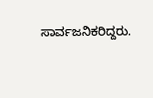ಸಾರ್ವಜನಿಕರಿದ್ದರು.